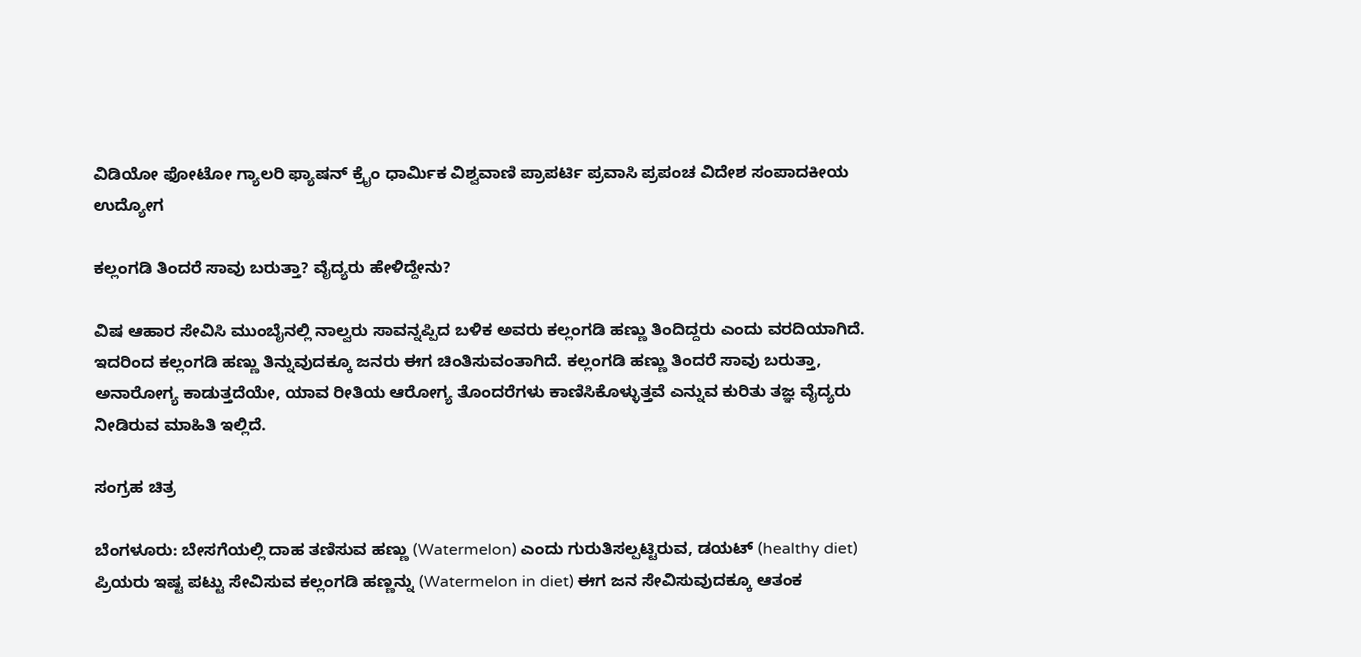ವಿಡಿಯೋ ಫೋಟೋ ಗ್ಯಾಲರಿ ಫ್ಯಾಷನ್ ಕ್ರೈಂ ಧಾರ್ಮಿಕ ವಿಶ್ವವಾಣಿ ಪ್ರಾಪರ್ಟಿ ಪ್ರವಾಸಿ ಪ್ರಪಂಚ ವಿದೇಶ ಸಂಪಾದಕೀಯ ಉದ್ಯೋಗ

ಕಲ್ಲಂಗಡಿ ತಿಂದರೆ ಸಾವು ಬರುತ್ತಾ? ವೈದ್ಯರು ಹೇಳಿದ್ದೇನು?

ವಿಷ ಆಹಾರ ಸೇವಿಸಿ ಮುಂಬೈನಲ್ಲಿ ನಾಲ್ವರು ಸಾವನ್ನಪ್ಪಿದ ಬಳಿಕ ಅವರು ಕಲ್ಲಂಗಡಿ ಹಣ್ಣು ತಿಂದಿದ್ದರು ಎಂದು ವರದಿಯಾಗಿದೆ. ಇದರಿಂದ ಕಲ್ಲಂಗಡಿ ಹಣ್ಣು ತಿನ್ನುವುದಕ್ಕೂ ಜನರು ಈಗ ಚಿಂತಿಸುವಂತಾಗಿದೆ. ಕಲ್ಲಂಗಡಿ ಹಣ್ಣು ತಿಂದರೆ ಸಾವು ಬರುತ್ತಾ, ಅನಾರೋಗ್ಯ ಕಾಡುತ್ತದೆಯೇ, ಯಾವ ರೀತಿಯ ಆರೋಗ್ಯ ತೊಂದರೆಗಳು ಕಾಣಿಸಿಕೊಳ್ಳುತ್ತವೆ ಎನ್ನುವ ಕುರಿತು ತಜ್ಞ ವೈದ್ಯರು ನೀಡಿರುವ ಮಾಹಿತಿ ಇಲ್ಲಿದೆ.

ಸಂಗ್ರಹ ಚಿತ್ರ

ಬೆಂಗಳೂರು: ಬೇಸಗೆಯಲ್ಲಿ ದಾಹ ತಣಿಸುವ ಹಣ್ಣು (Watermelon) ಎಂದು ಗುರುತಿಸಲ್ಪಟ್ಟಿರುವ, ಡಯಟ್ (healthy diet) ಪ್ರಿಯರು ಇಷ್ಟ ಪಟ್ಟು ಸೇವಿಸುವ ಕಲ್ಲಂಗಡಿ ಹಣ್ಣನ್ನು (Watermelon in diet) ಈಗ ಜನ ಸೇವಿಸುವುದಕ್ಕೂ ಆತಂಕ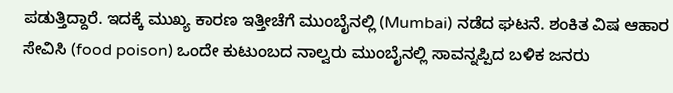ಪಡುತ್ತಿದ್ದಾರೆ. ಇದಕ್ಕೆ ಮುಖ್ಯ ಕಾರಣ ಇತ್ತೀಚೆಗೆ ಮುಂಬೈನಲ್ಲಿ (Mumbai) ನಡೆದ ಘಟನೆ. ಶಂಕಿತ ವಿಷ ಆಹಾರ ಸೇವಿಸಿ (food poison) ಒಂದೇ ಕುಟುಂಬದ ನಾಲ್ವರು ಮುಂಬೈನಲ್ಲಿ ಸಾವನ್ನಪ್ಪಿದ ಬಳಿಕ ಜನರು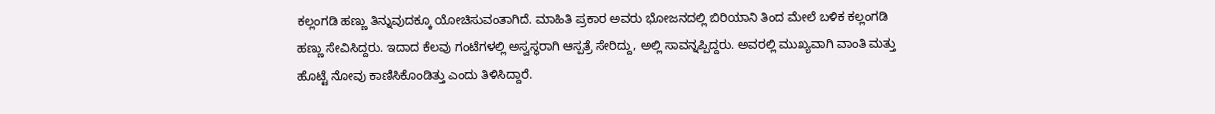ಕಲ್ಲಂಗಡಿ ಹಣ್ಣು ತಿನ್ನುವುದಕ್ಕೂ ಯೋಚಿಸುವಂತಾಗಿದೆ. ಮಾಹಿತಿ ಪ್ರಕಾರ ಅವರು ಭೋಜನದಲ್ಲಿ ಬಿರಿಯಾನಿ ತಿಂದ ಮೇಲೆ ಬಳಿಕ ಕಲ್ಲಂಗಡಿ ಹಣ್ಣು ಸೇವಿಸಿದ್ದರು. ಇದಾದ ಕೆಲವು ಗಂಟೆಗಳಲ್ಲಿ ಅಸ್ವಸ್ಥರಾಗಿ ಆಸ್ಪತ್ರೆ ಸೇರಿದ್ದು, ಅಲ್ಲಿ ಸಾವನ್ನಪ್ಪಿದ್ದರು. ಅವರಲ್ಲಿ ಮುಖ್ಯವಾಗಿ ವಾಂತಿ ಮತ್ತು ಹೊಟ್ಟೆ ನೋವು ಕಾಣಿಸಿಕೊಂಡಿತ್ತು ಎಂದು ತಿಳಿಸಿದ್ದಾರೆ.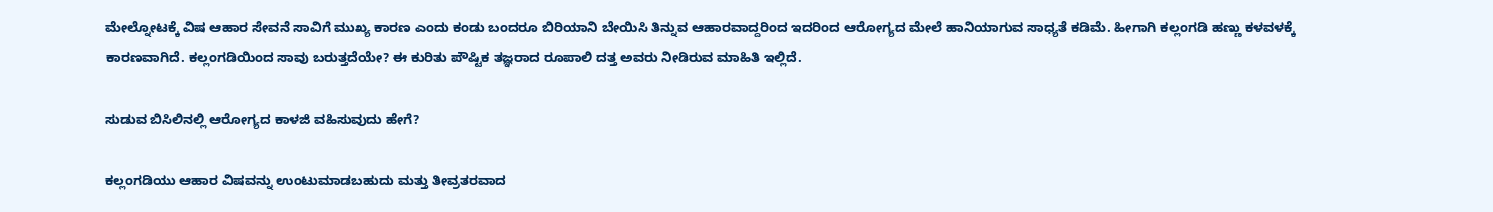ಮೇಲ್ನೋಟಕ್ಕೆ ವಿಷ ಆಹಾರ ಸೇವನೆ ಸಾವಿಗೆ ಮುಖ್ಯ ಕಾರಣ ಎಂದು ಕಂಡು ಬಂದರೂ ಬಿರಿಯಾನಿ ಬೇಯಿಸಿ ತಿನ್ನುವ ಆಹಾರವಾದ್ದರಿಂದ ಇದರಿಂದ ಆರೋಗ್ಯದ ಮೇಲೆ ಹಾನಿಯಾಗುವ ಸಾಧ್ಯತೆ ಕಡಿಮೆ. ಹೀಗಾಗಿ ಕಲ್ಲಂಗಡಿ ಹಣ್ಣು ಕಳವಳಕ್ಕೆ ಕಾರಣವಾಗಿದೆ. ಕಲ್ಲಂಗಡಿಯಿಂದ ಸಾವು ಬರುತ್ತದೆಯೇ? ಈ ಕುರಿತು ಪೌಷ್ಟಿಕ ತಜ್ಞರಾದ ರೂಪಾಲಿ ದತ್ತ ಅವರು ನೀಡಿರುವ ಮಾಹಿತಿ ಇಲ್ಲಿದೆ.

ಸುಡುವ ಬಿಸಿಲಿನಲ್ಲಿ ಆರೋಗ್ಯದ ಕಾಳಜಿ ವಹಿಸುವುದು ಹೇಗೆ?

ಕಲ್ಲಂಗಡಿಯು ಆಹಾರ ವಿಷವನ್ನು ಉಂಟುಮಾಡಬಹುದು ಮತ್ತು ತೀವ್ರತರವಾದ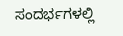ಸಂದರ್ಭಗಳಲ್ಲಿ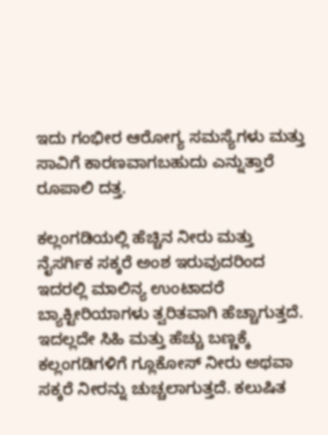ಇದು ಗಂಭೀರ ಆರೋಗ್ಯ ಸಮಸ್ಯೆಗಳು ಮತ್ತು ಸಾವಿಗೆ ಕಾರಣವಾಗಬಹುದು ಎನ್ನುತ್ತಾರೆ ರೂಪಾಲಿ ದತ್ತ.

ಕಲ್ಲಂಗಡಿಯಲ್ಲಿ ಹೆಚ್ಚಿನ ನೀರು ಮತ್ತು ನೈಸರ್ಗಿಕ ಸಕ್ಕರೆ ಅಂಶ ಇರುವುದರಿಂದ ಇದರಲ್ಲಿ ಮಾಲಿನ್ಯ ಉಂಟಾದರೆ ಬ್ಯಾಕ್ಟೀರಿಯಾಗಳು ತ್ವರಿತವಾಗಿ ಹೆಚ್ಚಾಗುತ್ತದೆ. ಇದಲ್ಲದೇ ಸಿಹಿ ಮತ್ತು ಹೆಚ್ಚು ಬಣ್ಣಕ್ಕೆ ಕಲ್ಲಂಗಡಿಗಳಿಗೆ ಗ್ಲೂಕೋಸ್ ನೀರು ಅಥವಾ ಸಕ್ಕರೆ ನೀರನ್ನು ಚುಚ್ಚಲಾಗುತ್ತದೆ. ಕಲುಷಿತ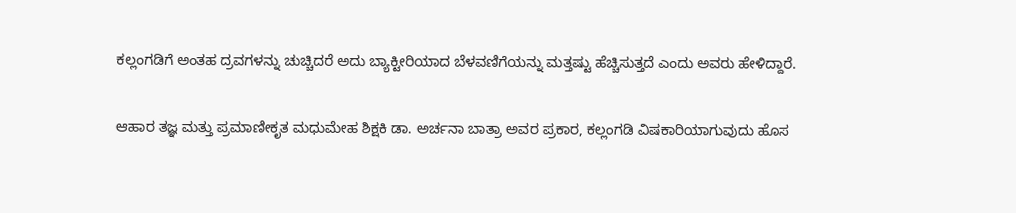ಕಲ್ಲಂಗಡಿಗೆ ಅಂತಹ ದ್ರವಗಳನ್ನು ಚುಚ್ಚಿದರೆ ಅದು ಬ್ಯಾಕ್ಟೀರಿಯಾದ ಬೆಳವಣಿಗೆಯನ್ನು ಮತ್ತಷ್ಟು ಹೆಚ್ಚಿಸುತ್ತದೆ ಎಂದು ಅವರು ಹೇಳಿದ್ದಾರೆ.

ಆಹಾರ ತಜ್ಞ ಮತ್ತು ಪ್ರಮಾಣೀಕೃತ ಮಧುಮೇಹ ಶಿಕ್ಷಕಿ ಡಾ. ಅರ್ಚನಾ ಬಾತ್ರಾ ಅವರ ಪ್ರಕಾರ, ಕಲ್ಲಂಗಡಿ ವಿಷಕಾರಿಯಾಗುವುದು ಹೊಸ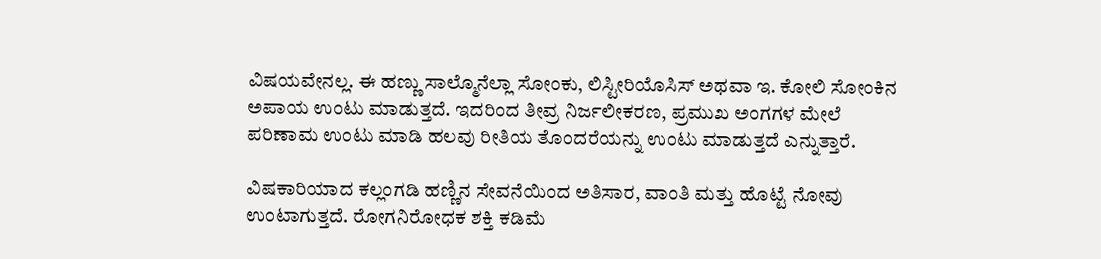ವಿಷಯವೇನಲ್ಲ. ಈ ಹಣ್ಣು ಸಾಲ್ಮೊನೆಲ್ಲಾ ಸೋಂಕು, ಲಿಸ್ಟೀರಿಯೊಸಿಸ್ ಅಥವಾ ಇ. ಕೋಲಿ ಸೋಂಕಿನ ಅಪಾಯ ಉಂಟು ಮಾಡುತ್ತದೆ. ಇದರಿಂದ ತೀವ್ರ ನಿರ್ಜಲೀಕರಣ, ಪ್ರಮುಖ ಅಂಗಗಳ ಮೇಲೆ ಪರಿಣಾಮ ಉಂಟು ಮಾಡಿ ಹಲವು ರೀತಿಯ ತೊಂದರೆಯನ್ನು ಉಂಟು ಮಾಡುತ್ತದೆ ಎನ್ನುತ್ತಾರೆ.

ವಿಷಕಾರಿಯಾದ ಕಲ್ಲಂಗಡಿ ಹಣ್ಣಿನ ಸೇವನೆಯಿಂದ ಅತಿಸಾರ, ವಾಂತಿ ಮತ್ತು ಹೊಟ್ಟೆ ನೋವು ಉಂಟಾಗುತ್ತದೆ. ರೋಗನಿರೋಧಕ ಶಕ್ತಿ ಕಡಿಮೆ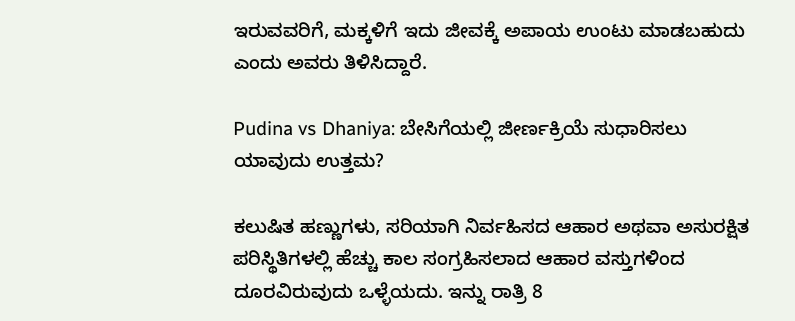ಇರುವವರಿಗೆ, ಮಕ್ಕಳಿಗೆ ಇದು ಜೀವಕ್ಕೆ ಅಪಾಯ ಉಂಟು ಮಾಡಬಹುದು ಎಂದು ಅವರು ತಿಳಿಸಿದ್ದಾರೆ.

Pudina vs Dhaniya: ಬೇಸಿಗೆಯಲ್ಲಿ ಜೀರ್ಣಕ್ರಿಯೆ ಸುಧಾರಿಸಲು ಯಾವುದು ಉತ್ತಮ?

ಕಲುಷಿತ ಹಣ್ಣುಗಳು, ಸರಿಯಾಗಿ ನಿರ್ವಹಿಸದ ಆಹಾರ ಅಥವಾ ಅಸುರಕ್ಷಿತ ಪರಿಸ್ಥಿತಿಗಳಲ್ಲಿ ಹೆಚ್ಚು ಕಾಲ ಸಂಗ್ರಹಿಸಲಾದ ಆಹಾರ ವಸ್ತುಗಳಿಂದ ದೂರವಿರುವುದು ಒಳ್ಳೆಯದು. ಇನ್ನು ರಾತ್ರಿ 8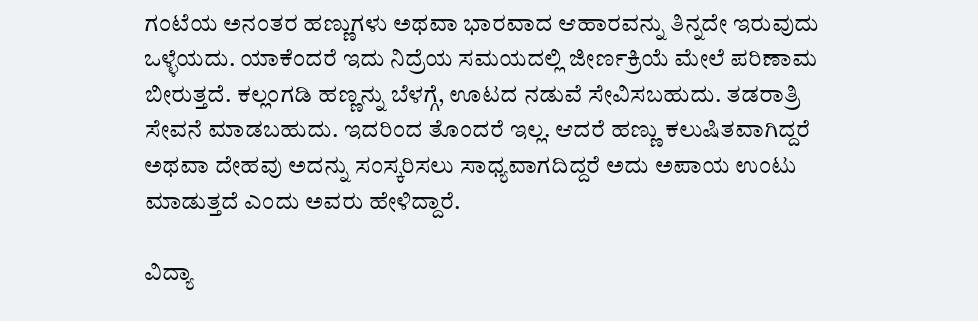ಗಂಟೆಯ ಅನಂತರ ಹಣ್ಣುಗಳು ಅಥವಾ ಭಾರವಾದ ಆಹಾರವನ್ನು ತಿನ್ನದೇ ಇರುವುದು ಒಳ್ಳೆಯದು. ಯಾಕೆಂದರೆ ಇದು ನಿದ್ರೆಯ ಸಮಯದಲ್ಲಿ ಜೀರ್ಣಕ್ರಿಯೆ ಮೇಲೆ ಪರಿಣಾಮ ಬೀರುತ್ತದೆ. ಕಲ್ಲಂಗಡಿ ಹಣ್ಣನ್ನು ಬೆಳಗ್ಗೆ, ಊಟದ ನಡುವೆ ಸೇವಿಸಬಹುದು. ತಡರಾತ್ರಿ ಸೇವನೆ ಮಾಡಬಹುದು. ಇದರಿಂದ ತೊಂದರೆ ಇಲ್ಲ. ಆದರೆ ಹಣ್ಣು ಕಲುಷಿತವಾಗಿದ್ದರೆ ಅಥವಾ ದೇಹವು ಅದನ್ನು ಸಂಸ್ಕರಿಸಲು ಸಾಧ್ಯವಾಗದಿದ್ದರೆ ಅದು ಅಪಾಯ ಉಂಟು ಮಾಡುತ್ತದೆ ಎಂದು ಅವರು ಹೇಳಿದ್ದಾರೆ.

ವಿದ್ಯಾ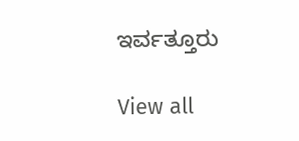ಇರ್ವತ್ತೂರು

View all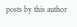posts by this author